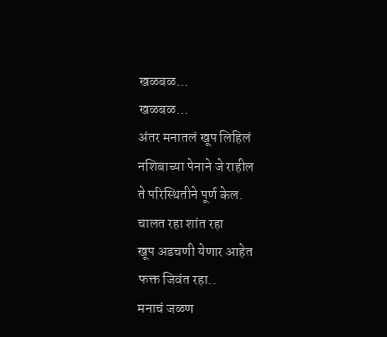खळबळ...
खळबळ...
अंतर मनातलं खूप लिहिलं
नशिबाच्या पेनाने जे राहील
ते परिस्थितीने पूर्ण केल.
चालत रहा शांत रहा
खूप अडचणी येणार आहेत
फक्त जिवंत रहा..
मनाचं जळण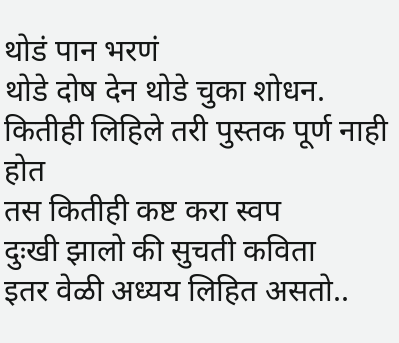थोडं पान भरणं
थोडे दोष देन थोडे चुका शोधन.
कितीही लिहिले तरी पुस्तक पूर्ण नाही होत
तस कितीही कष्ट करा स्वप
दुःखी झालो की सुचती कविता
इतर वेळी अध्यय लिहित असतो..